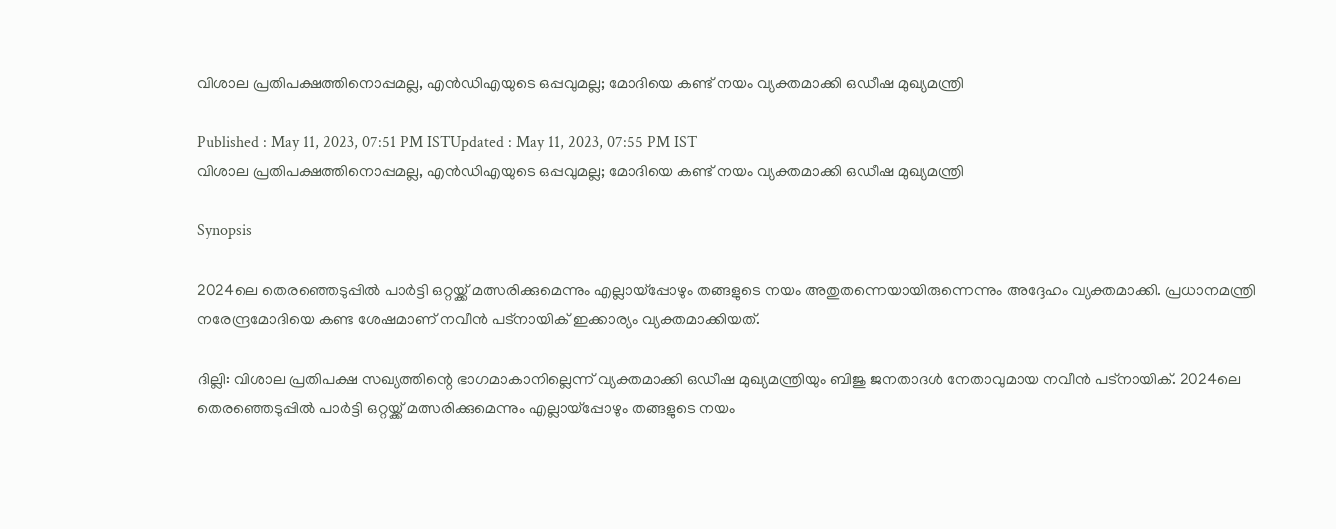വിശാല പ്രതിപക്ഷത്തിനൊപ്പമല്ല, എൻഡിഎയുടെ ഒപ്പവുമല്ല; മോദിയെ കണ്ട് നയം വ്യക്തമാക്കി ഒഡീഷ മുഖ്യമന്ത്രി

Published : May 11, 2023, 07:51 PM ISTUpdated : May 11, 2023, 07:55 PM IST
വിശാല പ്രതിപക്ഷത്തിനൊപ്പമല്ല, എൻഡിഎയുടെ ഒപ്പവുമല്ല; മോദിയെ കണ്ട് നയം വ്യക്തമാക്കി ഒഡീഷ മുഖ്യമന്ത്രി

Synopsis

2024ലെ തെരഞ്ഞെടുപ്പിൽ പാർട്ടി ഒറ്റയ്ക്ക് മത്സരിക്കുമെന്നും എല്ലായ്പ്പോഴും തങ്ങളുടെ നയം അതുതന്നെയായിരുന്നെന്നും അദ്ദേഹം വ്യക്തമാക്കി. പ്രധാനമന്ത്രി നരേന്ദ്രമോദിയെ കണ്ട ശേഷമാണ് നവീൻ പട്നായിക് ഇക്കാര്യം വ്യക്തമാക്കിയത്.

ദില്ലി: വിശാല പ്രതിപക്ഷ സഖ്യത്തിന്റെ ഭാഗമാകാനില്ലെന്ന് വ്യക്തമാക്കി ഒഡീഷ മുഖ്യമന്ത്രിയും ബിജു ജനതാദൾ നേതാവുമായ നവീൻ പട്നായിക്. 2024ലെ തെരഞ്ഞെടുപ്പിൽ പാർട്ടി ഒറ്റയ്ക്ക് മത്സരിക്കുമെന്നും എല്ലായ്പ്പോഴും തങ്ങളുടെ നയം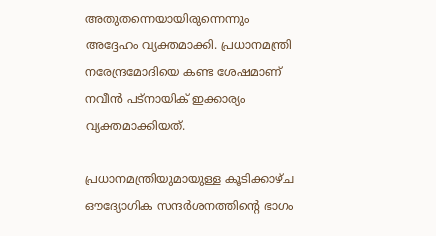അതുതന്നെയായിരുന്നെന്നും അദ്ദേഹം വ്യക്തമാക്കി. പ്രധാനമന്ത്രി നരേന്ദ്രമോദിയെ കണ്ട ശേഷമാണ് നവീൻ പട്നായിക് ഇക്കാര്യം വ്യക്തമാക്കിയത്.

പ്രധാനമന്ത്രിയുമായുള്ള കൂടിക്കാഴ്ച ഔദ്യോഗിക സന്ദർശനത്തിന്റെ ഭാഗം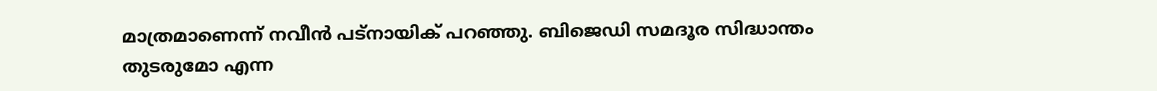മാത്രമാണെന്ന് നവീൻ പട്നായിക് പറഞ്ഞു. ബിജെഡി സമദൂര സിദ്ധാന്തം തുടരുമോ എന്ന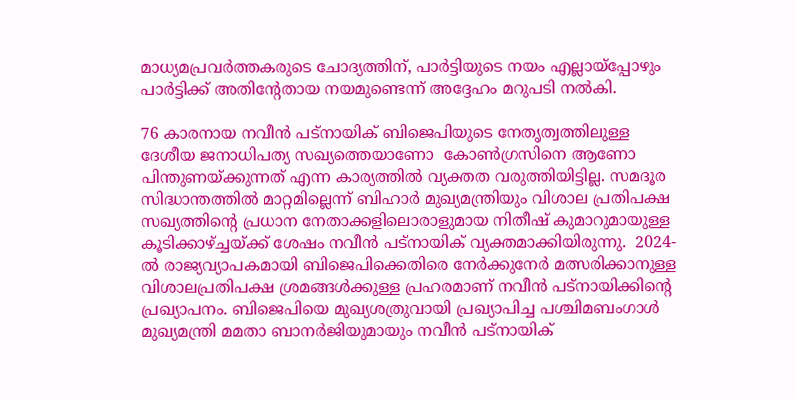മാധ്യമപ്രവർത്തകരുടെ ചോദ്യത്തിന്, പാർട്ടിയുടെ നയം എല്ലായ്പ്പോഴും പാർട്ടിക്ക് അതിന്റേതായ നയമുണ്ടെന്ന് അദ്ദേഹം മറുപടി നൽകി.

76 കാരനായ നവീൻ പട്നായിക് ബിജെപിയുടെ നേതൃത്വത്തിലുള്ള ദേശീയ ജനാധിപത്യ സഖ്യത്തെയാണോ  കോൺഗ്രസിനെ ആണോ പിന്തുണയ്ക്കുന്നത് എന്ന കാര്യത്തിൽ വ്യക്തത വരുത്തിയിട്ടില്ല. സമദൂര സിദ്ധാന്തത്തിൽ മാറ്റമില്ലെന്ന് ബിഹാർ മുഖ്യമന്ത്രിയും വിശാല പ്രതിപക്ഷ സഖ്യത്തിന്റെ പ്രധാന നേതാക്കളിലൊരാളുമായ നിതീഷ് കുമാറുമായുള്ള കൂടിക്കാഴ്ച്ചയ്ക്ക് ശേഷം നവീൻ പട്നായിക് വ്യക്തമാക്കിയിരുന്നു.  2024-ൽ രാജ്യവ്യാപകമായി ബിജെപിക്കെതിരെ നേർക്കുനേർ മത്സരിക്കാനുള്ള വിശാലപ്രതിപക്ഷ ശ്രമങ്ങൾക്കുള്ള പ്രഹരമാണ് നവീൻ പട്നായിക്കിന്റെ പ്രഖ്യാപനം. ബിജെപിയെ മുഖ്യശത്രുവായി പ്രഖ്യാപിച്ച പശ്ചിമബംഗാൾ മുഖ്യമന്ത്രി മമതാ ബാനർജിയുമായും നവീൻ പട്നായിക്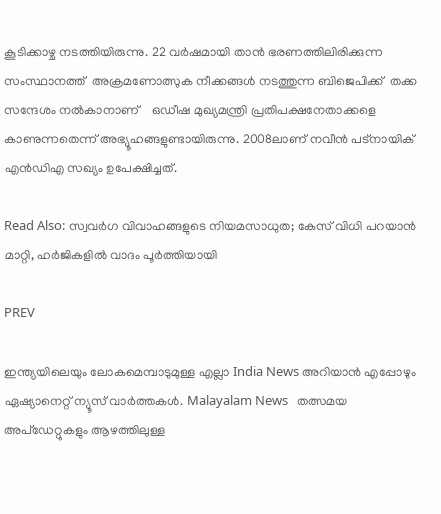കൂടിക്കാഴ്ച നടത്തിയിരുന്നു. 22 വർഷമായി താൻ ഭരണത്തിലിരിക്കുന്ന സംസ്ഥാനത്ത്  അക്രമണോത്സുക നീക്കങ്ങൾ നടത്തുന്ന ബിജെപിക്ക്  തക്ക സന്ദേശം നൽകാനാണ്    ഒഡീഷ മുഖ്യമന്ത്രി പ്രതിപക്ഷനേതാക്കളെ കാണുന്നതെന്ന് അഭ്യൂഹങ്ങളുണ്ടായിരുന്നു. 2008ലാണ് നവീൻ പട്നായിക് എൻഡിഎ സഖ്യം ഉപേക്ഷിച്ചത്.

Read Also: സ്വവർഗ വിവാഹങ്ങളുടെ നിയമസാധുത; കേസ് വിധി പറയാൻ മാറ്റി, ഹർജികളിൽ വാദം പൂർത്തിയായി

PREV

ഇന്ത്യയിലെയും ലോകമെമ്പാടുമുള്ള എല്ലാ India News അറിയാൻ എപ്പോഴും ഏഷ്യാനെറ്റ് ന്യൂസ് വാർത്തകൾ. Malayalam News   തത്സമയ അപ്‌ഡേറ്റുകളും ആഴത്തിലുള്ള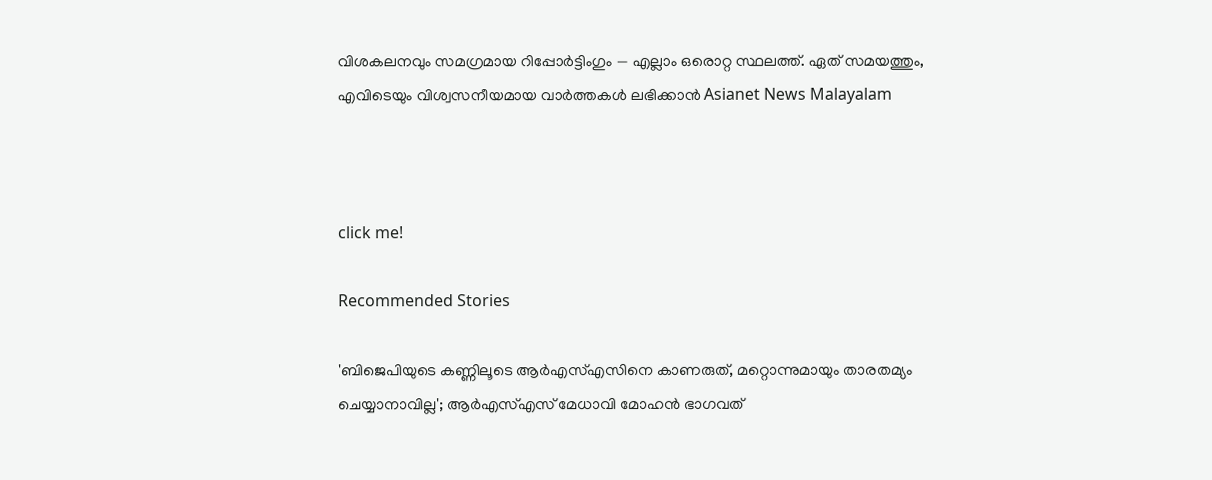വിശകലനവും സമഗ്രമായ റിപ്പോർട്ടിംഗും — എല്ലാം ഒരൊറ്റ സ്ഥലത്ത്. ഏത് സമയത്തും, എവിടെയും വിശ്വസനീയമായ വാർത്തകൾ ലഭിക്കാൻ Asianet News Malayalam



click me!

Recommended Stories

'ബിജെപിയുടെ കണ്ണിലൂടെ ആർഎസ്എസിനെ കാണരുത്, മറ്റൊന്നുമായും താരതമ്യം ചെയ്യാനാവില്ല'; ആർഎസ്എസ് മേധാവി മോഹൻ ഭാഗവത്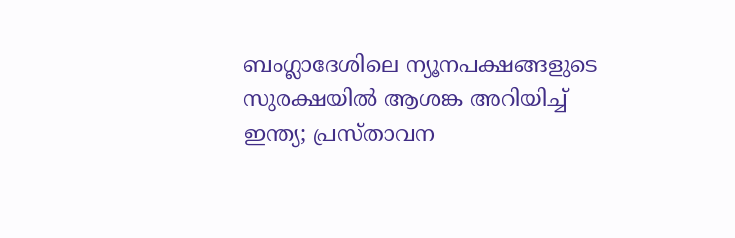ബംഗ്ലാദേശിലെ ന്യൂനപക്ഷങ്ങളുടെ സുരക്ഷയിൽ ആശങ്ക അറിയിച്ച് ഇന്ത്യ; പ്രസ്താവന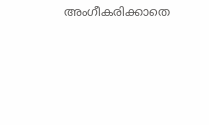അംഗീകരിക്കാതെ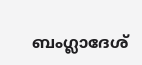ബംഗ്ലാദേശ്